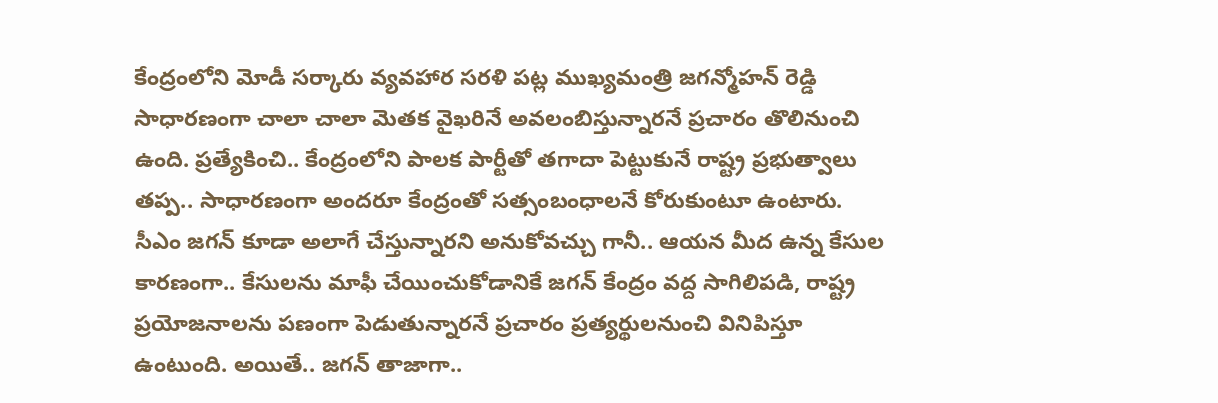కేంద్రంలోని మోడీ సర్కారు వ్యవహార సరళి పట్ల ముఖ్యమంత్రి జగన్మోహన్ రెడ్డి సాధారణంగా చాలా చాలా మెతక వైఖరినే అవలంబిస్తున్నారనే ప్రచారం తొలినుంచి ఉంది. ప్రత్యేకించి.. కేంద్రంలోని పాలక పార్టీతో తగాదా పెట్టుకునే రాష్ట్ర ప్రభుత్వాలు తప్ప.. సాధారణంగా అందరూ కేంద్రంతో సత్సంబంధాలనే కోరుకుంటూ ఉంటారు. సీఎం జగన్ కూడా అలాగే చేస్తున్నారని అనుకోవచ్చు గానీ.. ఆయన మీద ఉన్న కేసుల కారణంగా.. కేసులను మాఫీ చేయించుకోడానికే జగన్ కేంద్రం వద్ద సాగిలిపడి, రాష్ట్ర ప్రయోజనాలను పణంగా పెడుతున్నారనే ప్రచారం ప్రత్యర్థులనుంచి వినిపిస్తూ ఉంటుంది. అయితే.. జగన్ తాజాగా..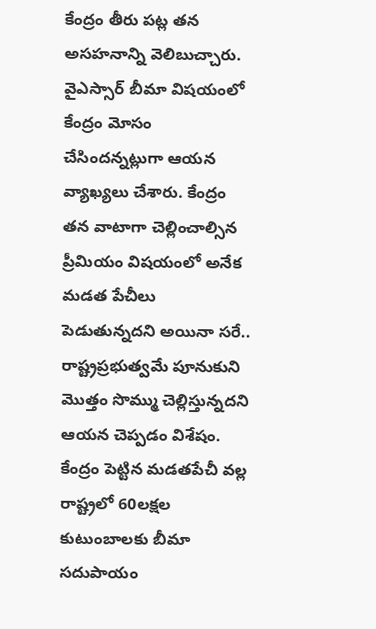కేంద్రం తీరు పట్ల తన అసహనాన్ని వెలిబుచ్చారు.
వైఎస్సార్ బీమా విషయంలో కేంద్రం మోసం చేసిందన్నట్లుగా ఆయన వ్యాఖ్యలు చేశారు. కేంద్రం తన వాటాగా చెల్లించాల్సిన ప్రీమియం విషయంలో అనేక మడత పేచీలు పెడుతున్నదని అయినా సరే.. రాష్ట్రప్రభుత్వమే పూనుకుని మొత్తం సొమ్ము చెల్లిస్తున్నదని ఆయన చెప్పడం విశేషం.
కేంద్రం పెట్టిన మడతపేచీ వల్ల రాష్ట్రలో 60లక్షల కుటుంబాలకు బీమా సదుపాయం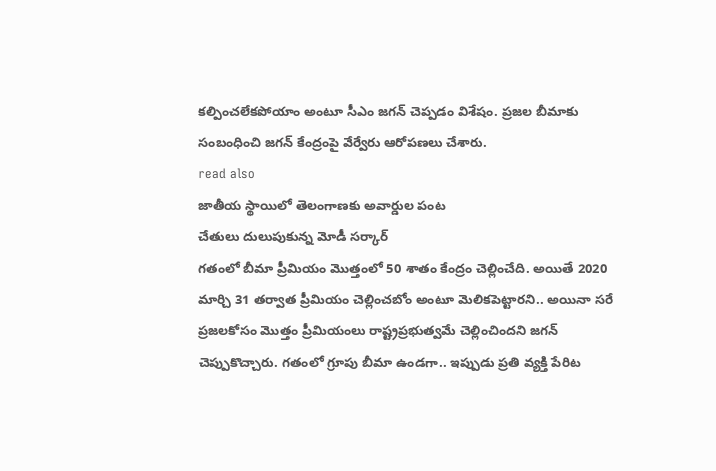కల్పించలేకపోయాం అంటూ సీఎం జగన్ చెప్పడం విశేషం. ప్రజల బీమాకు సంబంధించి జగన్ కేంద్రంపై వేర్వేరు ఆరోపణలు చేశారు.
read also
జాతీయ స్థాయిలో తెలంగాణకు అవార్డుల పంట
చేతులు దులుపుకున్న మోడీ సర్కార్
గతంలో బీమా ప్రీమియం మొత్తంలో 50 శాతం కేంద్రం చెల్లించేది. అయితే 2020 మార్చి 31 తర్వాత ప్రీమియం చెల్లించబోం అంటూ మెలికపెట్టారని.. అయినా సరే ప్రజలకోసం మొత్తం ప్రీమియంలు రాష్ట్రప్రభుత్వమే చెల్లించిందని జగన్ చెప్పుకొచ్చారు. గతంలో గ్రూపు బీమా ఉండగా.. ఇప్పుడు ప్రతి వ్యక్తి పేరిట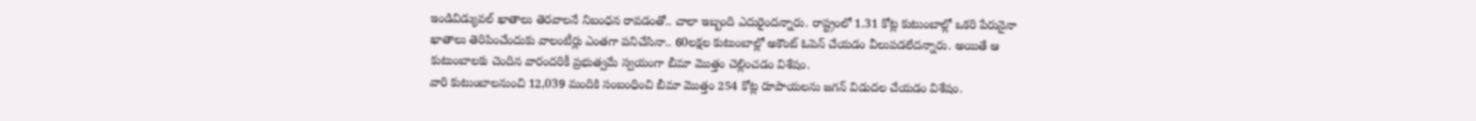ఇండివిడ్యువల్ ఖాతాలు తెరవాలనే నిబంధన రావడంతో.. చాలా ఇబ్బంది ఎదురైందన్నారు. రాష్ట్రంలో 1.31 కోట్ల కుటుంబాల్లో ఒకరి పేరునైనా ఖాతాలు తెరిపించేందుకు వాలంటీర్లు ఎంతగా పనిచేసినా.. 60లక్షల కుటుంబాల్లో అకౌంట్ ఓపెన్ చేయడం వీలుపడలేదన్నారు. అయితే ఆ కుటుంబాలకు చెందిన వారందరికీ ప్రభుత్వమే స్వయంగా బీమా మొత్తం చెల్లించడం విశేషం.
వారి కుటుంబాలనుంచి 12,039 మందికి సంబంధించి బీమా మొత్తం 254 కోట్ల రూపాయలను జగన్ విడుదల చేయడం విశేషం.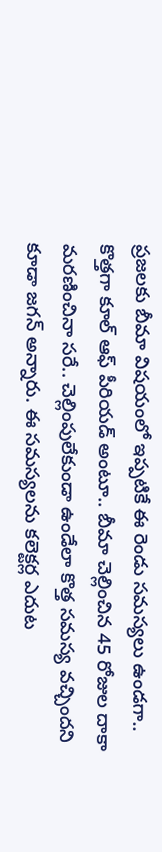ప్రజలకు బీమా విషయంలో ఇప్పటికే ఈ రెండు సమస్యలు ఉండగా.. కొత్తగా కూల్ ఆఫ్ పీరియడ్ అంటూ.. బీమా చెల్లించిన 45 రోజుల దాకా మరణించినా సరే.. చెల్లింపులేకుండా ఉండేలా కొత్త సమస్య వచ్చిందని కూడా జగన్ అన్నారు. ఈ సమస్యలను కలెక్టర్ల ఎదుట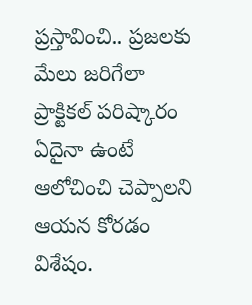ప్రస్తావించి.. ప్రజలకు మేలు జరిగేలా ప్రాక్టికల్ పరిష్కారం ఏదైనా ఉంటే ఆలోచించి చెప్పాలని ఆయన కోరడం విశేషం.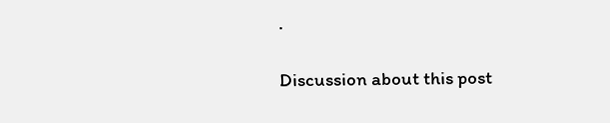.

Discussion about this post